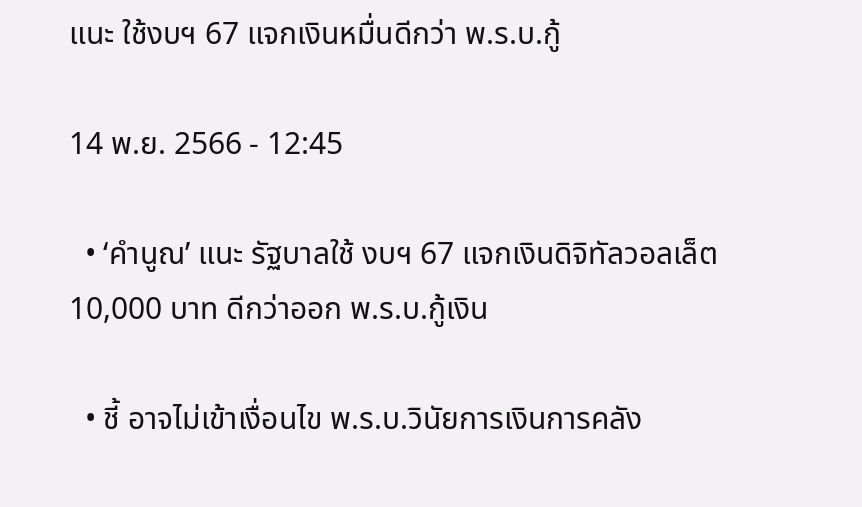แนะ ใช้งบฯ 67 แจกเงินหมื่นดีกว่า พ.ร.บ.กู้

14 พ.ย. 2566 - 12:45

  • ‘คำนูณ’ แนะ รัฐบาลใช้ งบฯ 67 แจกเงินดิจิทัลวอลเล็ต 10,000 บาท ดีกว่าออก พ.ร.บ.กู้เงิน

  • ชี้ อาจไม่เข้าเงื่อนไข พ.ร.บ.วินัยการเงินการคลัง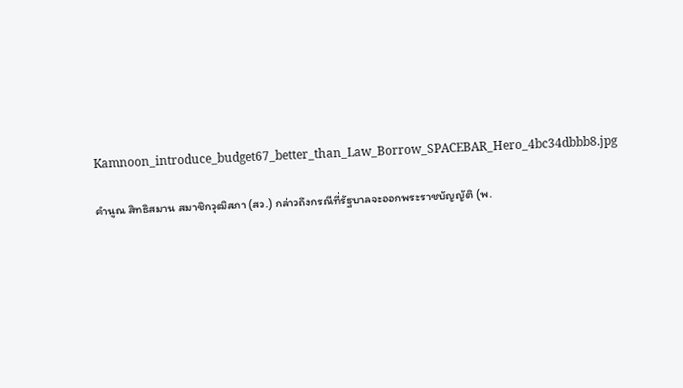Kamnoon_introduce_budget67_better_than_Law_Borrow_SPACEBAR_Hero_4bc34dbbb8.jpg

คำนูณ สิทธิสมาน สมาชิกวุฒิสภา (สว.) กล่าวถึงกรณีที่รัฐบาลจะออกพระราชบัญญัติ (พ.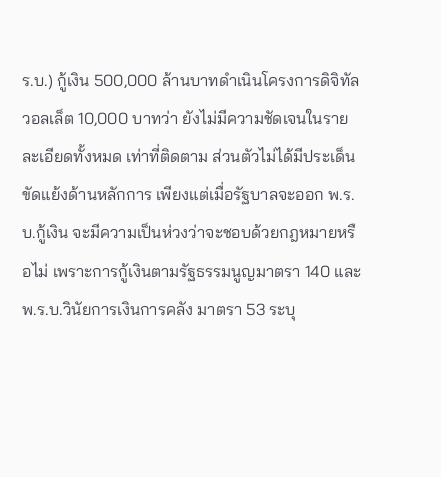ร.บ.) กู้เงิน 500,000 ล้านบาทดำเนินโครงการดิจิทัลวอลเล็ต 10,000 บาทว่า ยังไม่มีความชัดเจนในรายละเอียดทั้งหมด เท่าที่ติดตาม ส่วนตัวไม่ได้มีประเด็นขัดแย้งด้านหลักการ เพียงแต่เมื่อรัฐบาลจะออก พ.ร.บ.กู้เงิน จะมีความเป็นห่วงว่าจะชอบด้วยกฎหมายหรือไม่ เพราะการกู้เงินตามรัฐธรรมนูญมาตรา 140 และพ.ร.บ.วินัยการเงินการคลัง มาตรา 53 ระบุ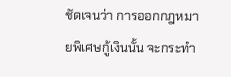ชัดเจนว่า การออกกฎหมายพิเศษกู้เงินนั้น จะกระทำ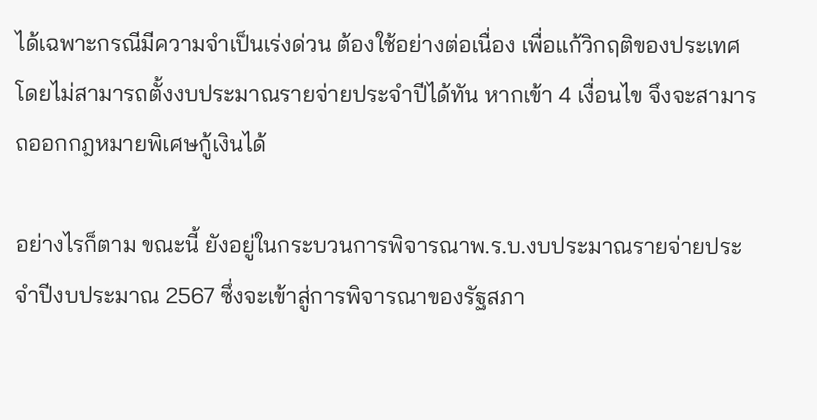ได้เฉพาะกรณีมีความจำเป็นเร่งด่วน ต้องใช้อย่างต่อเนื่อง เพื่อแก้วิกฤติของประเทศ โดยไม่สามารถตั้งงบประมาณรายจ่ายประจำปีได้ทัน หากเข้า 4 เงื่อนไข จึงจะสามารถออกกฎหมายพิเศษกู้เงินได้

อย่างไรก็ตาม ขณะนี้ ยังอยู่ในกระบวนการพิจารณาพ.ร.บ.งบประมาณรายจ่ายประจำปีงบประมาณ 2567 ซึ่งจะเข้าสู่การพิจารณาของรัฐสภา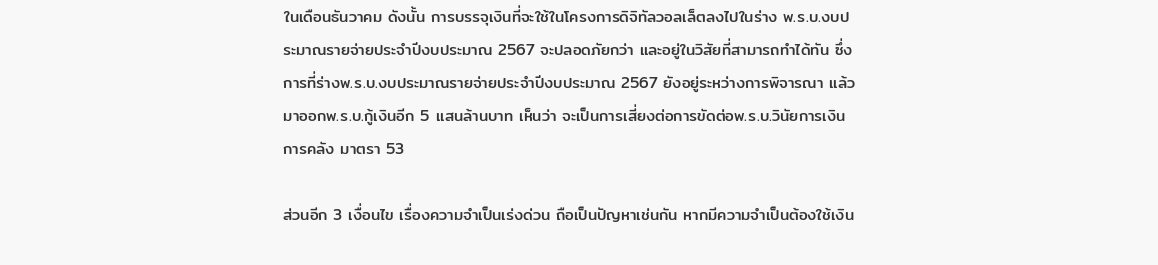ในเดือนธันวาคม ดังนั้น การบรรจุเงินที่จะใช้ในโครงการดิจิทัลวอลเล็ตลงไปในร่าง พ.ร.บ.งบประมาณรายจ่ายประจำปีงบประมาณ 2567 จะปลอดภัยกว่า และอยู่ในวิสัยที่สามารถทำได้ทัน ซึ่งการที่ร่างพ.ร.บ.งบประมาณรายจ่ายประจำปีงบประมาณ 2567 ยังอยู่ระหว่างการพิจารณา แล้วมาออกพ.ร.บ.กู้เงินอีก 5 แสนล้านบาท เห็นว่า จะเป็นการเสี่ยงต่อการขัดต่อพ.ร.บ.วินัยการเงินการคลัง มาตรา 53

ส่วนอีก 3 เงื่อนไข เรื่องความจำเป็นเร่งด่วน ถือเป็นปัญหาเช่นกัน หากมีความจำเป็นต้องใช้เงิน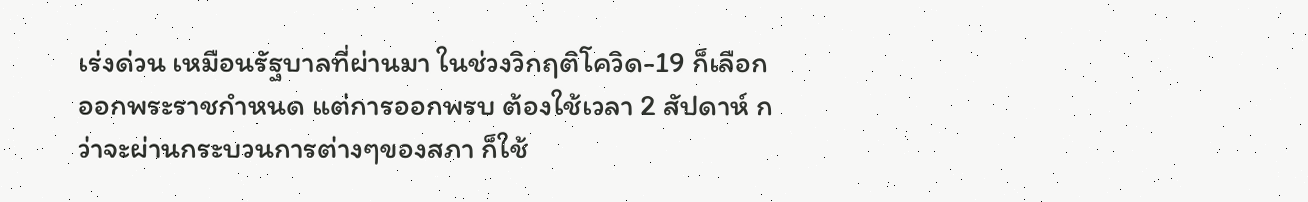เร่งด่วน เหมือนรัฐบาลที่ผ่านมา ในช่วงวิกฤติโควิด-19 ก็เลือกออกพระราชกำหนด แต่การออกพรบ ต้องใช้เวลา 2 สัปดาห์ กว่าจะผ่านกระบวนการต่างๆของสภา ก็ใช้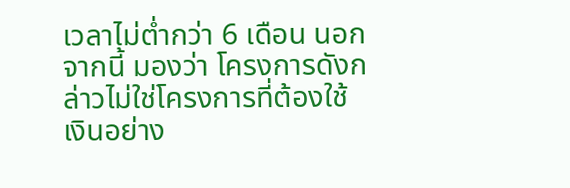เวลาไม่ต่ำกว่า 6 เดือน นอกจากนี้ มองว่า โครงการดังกล่าวไม่ใช่โครงการที่ต้องใช้เงินอย่าง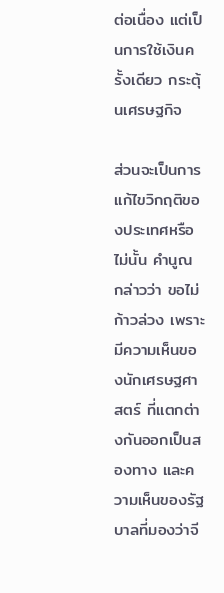ต่อเนื่อง แต่เป็นการใช้เงินครั้งเดียว กระตุ้นเศรษฐกิจ

ส่วนจะเป็นการแก้ไขวิกฤติของประเทศหรือไม่นั้น คำนูณ กล่าวว่า ขอไม่ก้าวล่วง เพราะมีความเห็นของนักเศรษฐศาสตร์ ที่แตกต่างกันออกเป็นสองทาง และความเห็นของรัฐบาลที่มองว่าจี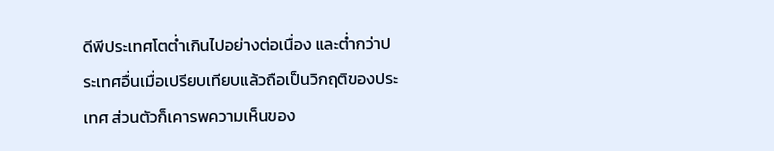ดีพีประเทศโตต่ำเกินไปอย่างต่อเนื่อง และต่ำกว่าประเทศอื่นเมื่อเปรียบเทียบแล้วถือเป็นวิกฤติของประเทศ ส่วนตัวก็เคารพความเห็นของ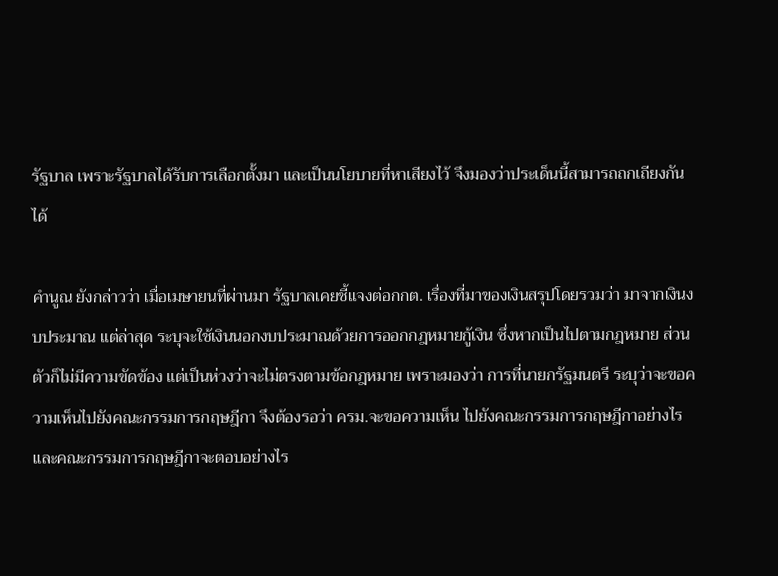รัฐบาล เพราะรัฐบาลได้รับการเลือกตั้งมา และเป็นนโยบายที่หาเสียงไว้ จึงมองว่าประเด็นนี้สามารถถกเถียงกันได้

คำนูณ ยังกล่าวว่า เมื่อเมษายนที่ผ่านมา รัฐบาลเคยชี้แจงต่อกกต. เรื่องที่มาของเงินสรุปโดยรวมว่า มาจากเงินงบประมาณ แต่ล่าสุด ระบุจะใช้เงินนอกงบประมาณด้วยการออกกฎหมายกู้เงิน ซึ่งหากเป็นไปตามกฎหมาย ส่วนตัวก็ไม่มีความขัดข้อง แต่เป็นห่วงว่าจะไม่ตรงตามข้อกฎหมาย เพราะมองว่า การที่นายกรัฐมนตรี ระบุว่าจะขอความเห็นไปยังคณะกรรมการกฤษฎีกา จึงต้องรอว่า ครม.จะขอความเห็น ไปยังคณะกรรมการกฤษฎีกาอย่างไร และคณะกรรมการกฤษฎีกาจะตอบอย่างไร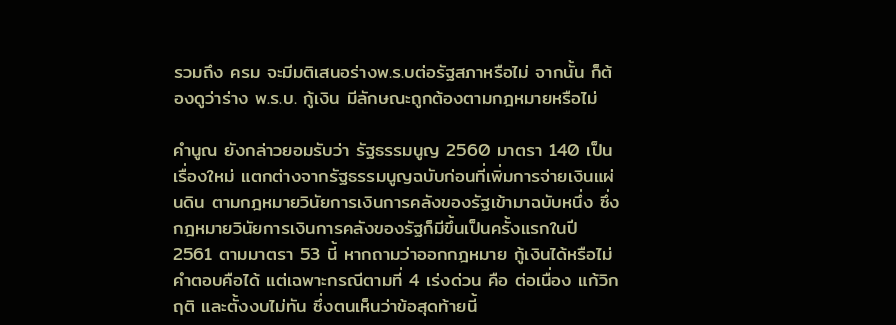รวมถึง ครม จะมีมติเสนอร่างพ.ร.บต่อรัฐสภาหรือไม่ จากนั้น ก็ต้องดูว่าร่าง พ.ร.บ. กู้เงิน มีลักษณะถูกต้องตามกฎหมายหรือไม่

คำนูณ ยังกล่าวยอมรับว่า รัฐธรรมนูญ 2560 มาตรา 140 เป็นเรื่องใหม่ แตกต่างจากรัฐธรรมนูญฉบับก่อนที่เพิ่มการจ่ายเงินแผ่นดิน ตามกฎหมายวินัยการเงินการคลังของรัฐเข้ามาฉบับหนึ่ง ซึ่งกฎหมายวินัยการเงินการคลังของรัฐก็มีขึ้นเป็นครั้งแรกในปี 2561 ตามมาตรา 53 นี้ หากถามว่าออกกฎหมาย กู้เงินได้หรือไม่ คำตอบคือได้ แต่เฉพาะกรณีตามที่ 4 เร่งด่วน คือ ต่อเนื่อง แก้วิกฤติ และตั้งงบไม่ทัน ซึ่งตนเห็นว่าข้อสุดท้ายนี้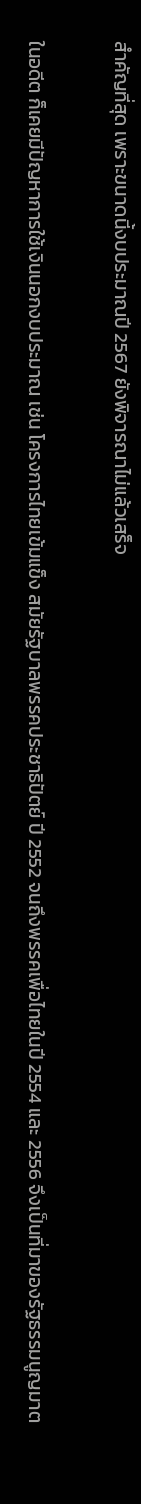สำคัญที่สุด เพราะขนาดนี้งบประมาณปี 2567 ยังพิจารณาไม่แล้วเสร็จ

ในอดีต ก็เคยมีปัญหาการใช้เงินนอกงบประมาณ เช่น โครงการไทยเข้มแข็ง สมัยรัฐบาลพรรคประชาธิปัตย์ ปี 2552 จนถึงพรรคเพื่อไทยในปี 2554 และ 2556 จึงเป็นที่มาของรัฐธรรมนูญมาต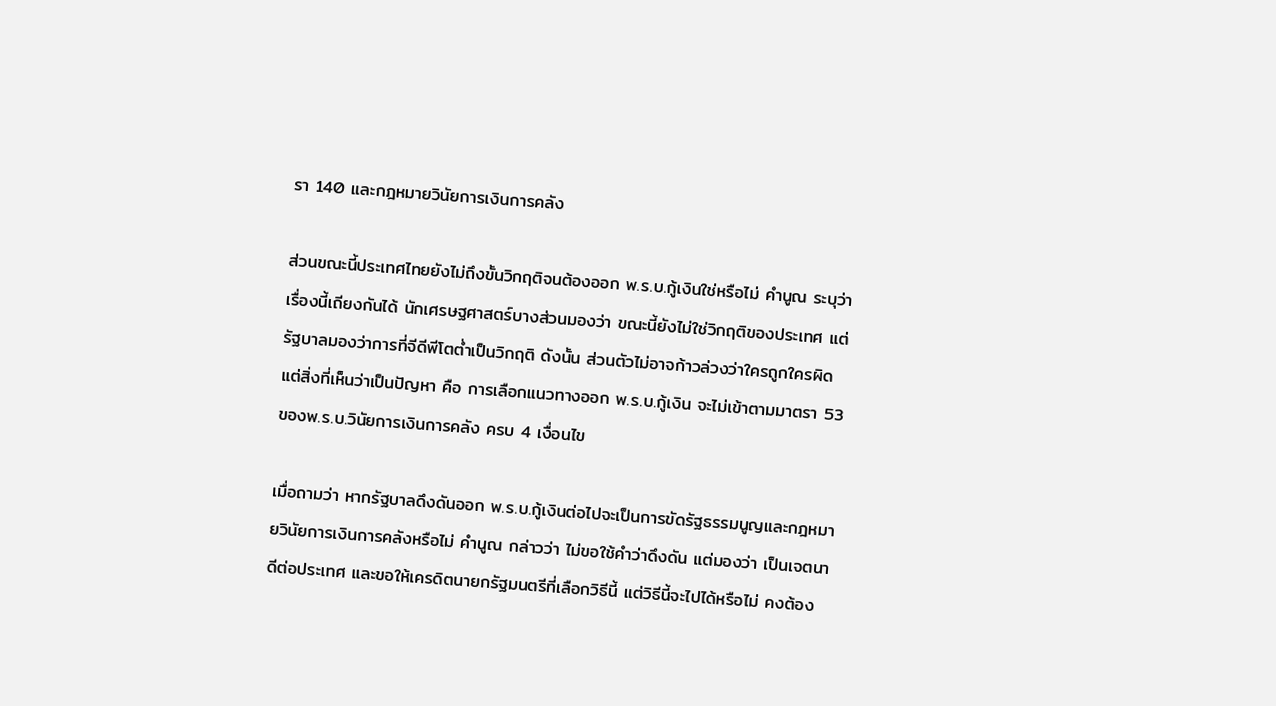รา 140 และกฎหมายวินัยการเงินการคลัง

ส่วนขณะนี้ประเทศไทยยังไม่ถึงขั้นวิกฤติจนต้องออก พ.ร.บ.กู้เงินใช่หรือไม่ คำนูณ ระบุว่า เรื่องนี้เถียงกันได้ นักเศรษฐศาสตร์บางส่วนมองว่า ขณะนี้ยังไม่ใช่วิกฤติของประเทศ แต่รัฐบาลมองว่าการที่จีดีพีโตต่ำเป็นวิกฤติ ดังนั้น ส่วนตัวไม่อาจก้าวล่วงว่าใครถูกใครผิด แต่สิ่งที่เห็นว่าเป็นปัญหา คือ การเลือกแนวทางออก พ.ร.บ.กู้เงิน จะไม่เข้าตามมาตรา 53 ของพ.ร.บ.วินัยการเงินการคลัง ครบ 4 เงื่อนไข

เมื่อถามว่า หากรัฐบาลดึงดันออก พ.ร.บ.กู้เงินต่อไปจะเป็นการขัดรัฐธรรมนูญและกฎหมายวินัยการเงินการคลังหรือไม่ คำนูณ กล่าวว่า ไม่ขอใช้คำว่าดึงดัน แต่มองว่า เป็นเจตนาดีต่อประเทศ และขอให้เครดิตนายกรัฐมนตรีที่เลือกวิธีนี้ แต่วิธีนี้จะไปได้หรือไม่ คงต้อง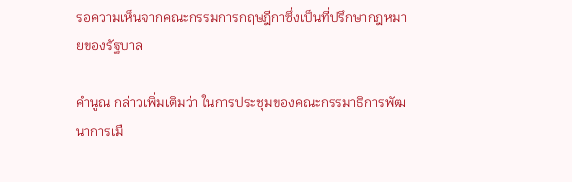รอความเห็นจากคณะกรรมการกฤษฎีกาซึ่งเป็นที่ปรึกษากฎหมายของรัฐบาล

คำนูณ กล่าวเพิ่มเติมว่า ในการประชุมของคณะกรรมาธิการพัฒนาการเมื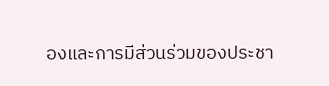องและการมีส่วนร่วมของประชา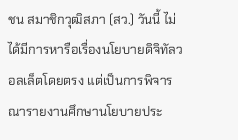ชน สมาชิกวุฒิสภา (สว.) วันนี้ ไม่ได้มีการหารือเรื่องนโยบายดิจิทัลวอลเล็ตโดยตรง แต่เป็นการพิจารณารายงานศึกษานโยบายประ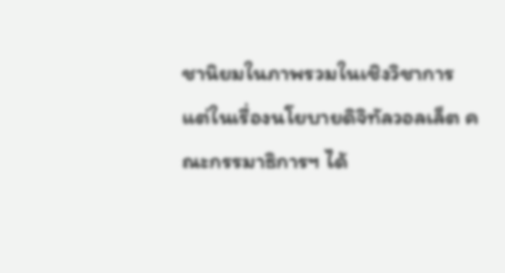ชานิยมในภาพรวมในเชิงวิชาการ แต่ในเรื่องนโยบายดิจิทัลวอลเล็ต คณะกรรมาธิการฯ ได้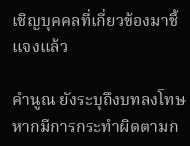เชิญบุคคลที่เกี่ยวข้องมาชี้แจงแล้ว

คำนูณ ยังระบุถึงบทลงโทษหากมีการกระทำผิดตามก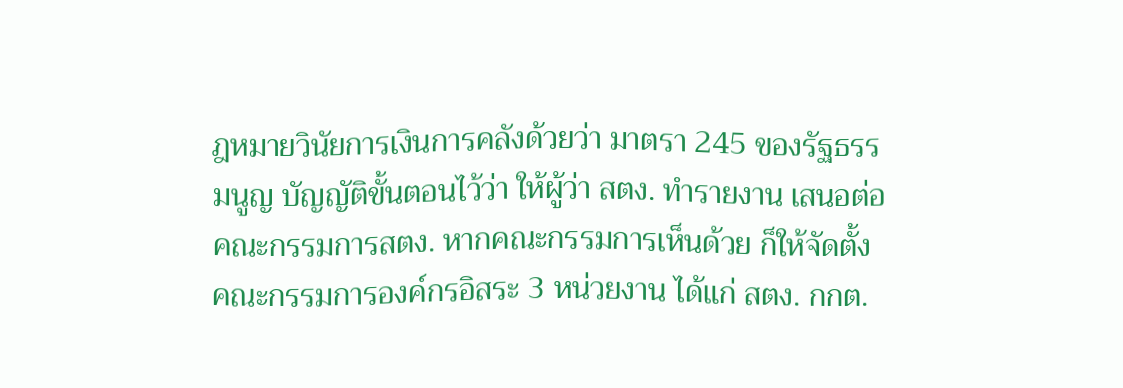ฎหมายวินัยการเงินการคลังด้วยว่า มาตรา 245 ของรัฐธรรมนูญ บัญญัติขั้นตอนไว้ว่า ให้ผู้ว่า สตง. ทำรายงาน เสนอต่อ คณะกรรมการสตง. หากคณะกรรมการเห็นด้วย ก็ให้จัดตั้งคณะกรรมการองค์กรอิสระ 3 หน่วยงาน ได้แก่ สตง. กกต.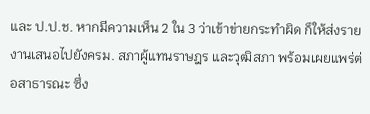และ ป.ป.ช. หากมีความเห็น 2 ใน 3 ว่าเข้าข่ายกระทำผิด ก็ให้ส่งรายงานเสนอไปยังครม. สภาผู้แทนราษฎร และวุฒิสภา พร้อมเผยแพร่ต่อสาธารณะ ซึ่ง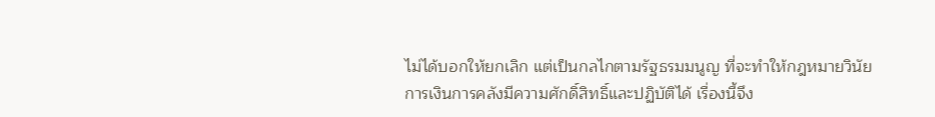ไม่ได้บอกให้ยกเลิก แต่เป็นกลไกตามรัฐธรมมนูญ ที่จะทำให้กฎหมายวินัยการเงินการคลังมีความศักดิ์สิทธิ์และปฏิบัติได้ เรื่องนี้จึง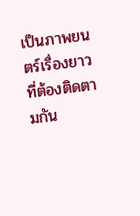เป็นภาพยนตร์เรื่องยาวที่ต้องติดตามกัน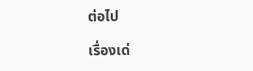ต่อไป

เรื่องเด่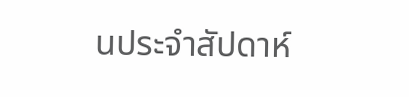นประจำสัปดาห์